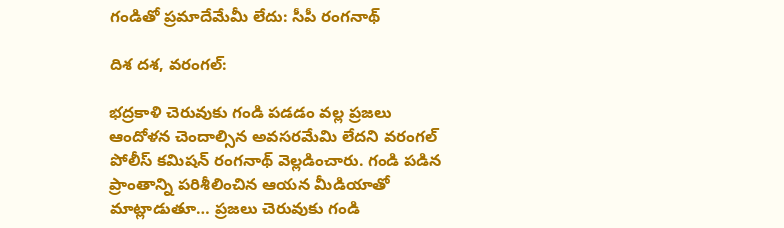గండితో ప్రమాదేమేమీ లేదు: సీపీ రంగనాథ్

దిశ దశ, వరంగల్:

భద్రకాళి చెరువుకు గండి పడడం వల్ల ప్రజలు ఆందోళన చెందాల్సిన అవసరమేమి లేదని వరంగల్ పోలీస్ కమిషన్ రంగనాథ్ వెల్లడించారు. గండి పడిన ప్రాంతాన్ని పరిశీలించిన ఆయన మీడియాతో మాట్లాడుతూ… ప్రజలు చెరువుకు గండి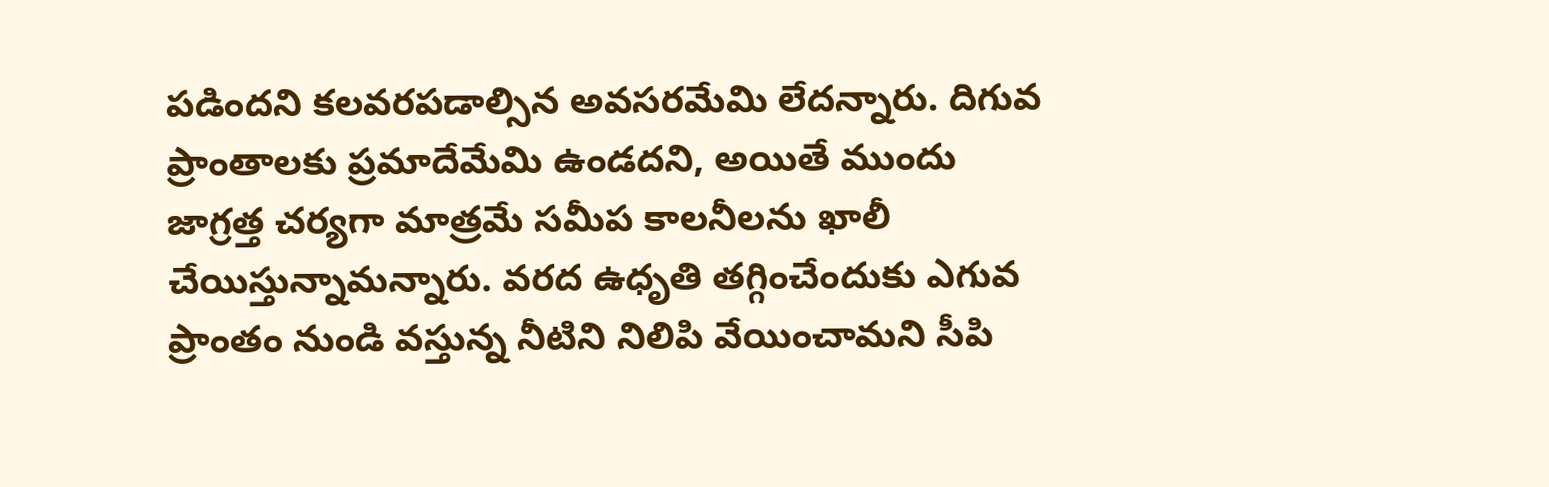పడిందని కలవరపడాల్సిన అవసరమేమి లేదన్నారు. దిగువ ప్రాంతాలకు ప్రమాదేమేమి ఉండదని, అయితే ముందు జాగ్రత్త చర్యగా మాత్రమే సమీప కాలనీలను ఖాలీ చేయిస్తున్నామన్నారు. వరద ఉధృతి తగ్గించేందుకు ఎగువ ప్రాంతం నుండి వస్తున్న నీటిని నిలిపి వేయించామని సీపి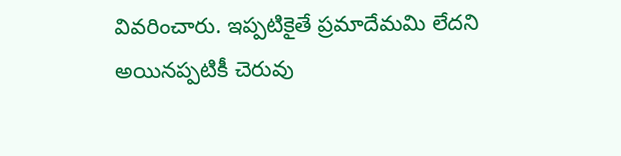వివరించారు. ఇప్పటికైతే ప్రమాదేమమి లేదని అయినప్పటికీ చెరువు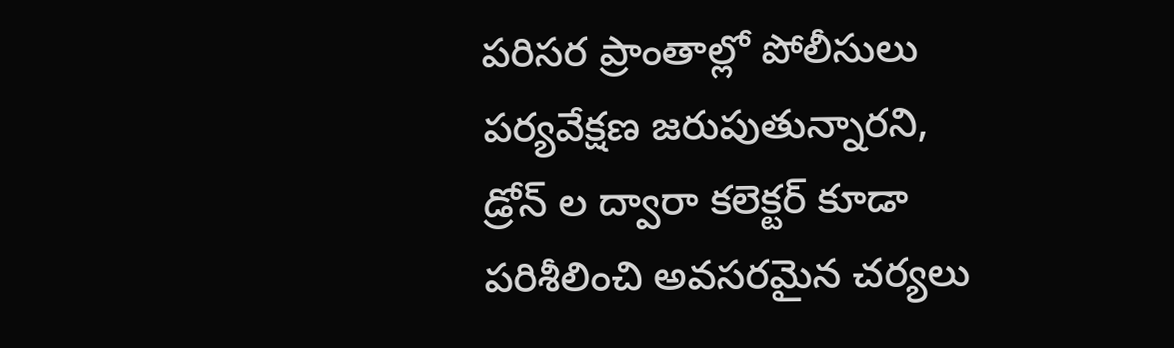పరిసర ప్రాంతాల్లో పోలీసులు పర్యవేక్షణ జరుపుతున్నారని, డ్రోన్ ల ద్వారా కలెక్టర్ కూడా పరిశీలించి అవసరమైన చర్యలు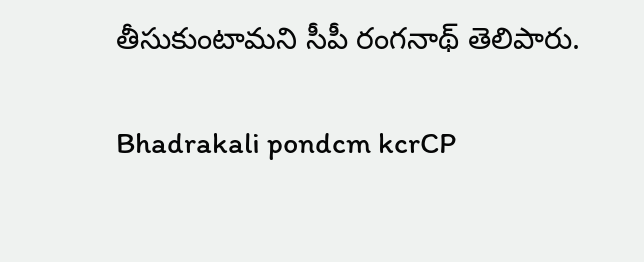తీసుకుంటామని సీపీ రంగనాథ్ తెలిపారు.

Bhadrakali pondcm kcrCP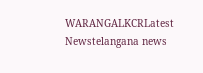WARANGALKCRLatest Newstelangana news